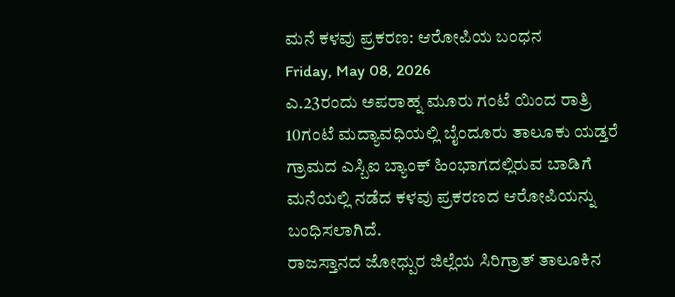ಮನೆ ಕಳವು ಪ್ರಕರಣ: ಆರೋಪಿಯ ಬಂಧನ
Friday, May 08, 2026
ಎ.23ರಂದು ಅಪರಾಹ್ನ ಮೂರು ಗಂಟೆ ಯಿಂದ ರಾತ್ರಿ 10ಗಂಟೆ ಮದ್ಯಾವಧಿಯಲ್ಲಿ ಬೈಂದೂರು ತಾಲೂಕು ಯಡ್ತರೆ ಗ್ರಾಮದ ಎಸ್ಬಿಐ ಬ್ಯಾಂಕ್ ಹಿಂಭಾಗದಲ್ಲಿರುವ ಬಾಡಿಗೆ ಮನೆಯಲ್ಲಿ ನಡೆದ ಕಳವು ಪ್ರಕರಣದ ಆರೋಪಿಯನ್ನು ಬಂಧಿಸಲಾಗಿದೆ.
ರಾಜಸ್ತಾನದ ಜೋಧ್ಪುರ ಜಿಲ್ಲೆಯ ಸಿರಿಗ್ರಾತ್ ತಾಲೂಕಿನ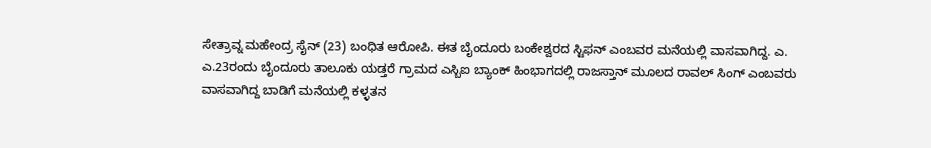ಸೇತ್ರಾವ್ನ ಮಹೇಂದ್ರ ಸೈನ್ (23) ಬಂಧಿತ ಆರೋಪಿ. ಈತ ಬೈಂದೂರು ಬಂಕೇಶ್ವರದ ಸ್ಟಿಫನ್ ಎಂಬವರ ಮನೆಯಲ್ಲಿ ವಾಸವಾಗಿದ್ದ. ಎ. ಎ.23ರಂದು ಬೈಂದೂರು ತಾಲೂಕು ಯಡ್ತರೆ ಗ್ರಾಮದ ಎಸ್ಬಿಐ ಬ್ಯಾಂಕ್ ಹಿಂಭಾಗದಲ್ಲಿ ರಾಜಸ್ತಾನ್ ಮೂಲದ ರಾವಲ್ ಸಿಂಗ್ ಎಂಬವರು ವಾಸವಾಗಿದ್ದ ಬಾಡಿಗೆ ಮನೆಯಲ್ಲಿ ಕಳ್ಳತನ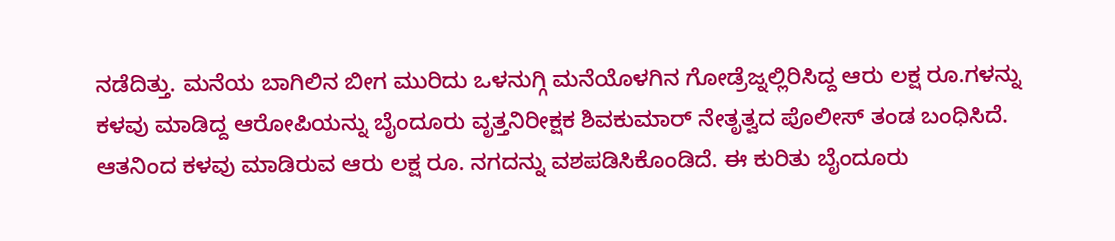ನಡೆದಿತ್ತು. ಮನೆಯ ಬಾಗಿಲಿನ ಬೀಗ ಮುರಿದು ಒಳನುಗ್ಗಿ ಮನೆಯೊಳಗಿನ ಗೋಡ್ರೆಜ್ನಲ್ಲಿರಿಸಿದ್ದ ಆರು ಲಕ್ಷ ರೂ.ಗಳನ್ನು ಕಳವು ಮಾಡಿದ್ದ ಆರೋಪಿಯನ್ನು ಬೈಂದೂರು ವೃತ್ತನಿರೀಕ್ಷಕ ಶಿವಕುಮಾರ್ ನೇತೃತ್ವದ ಪೊಲೀಸ್ ತಂಡ ಬಂಧಿಸಿದೆ. ಆತನಿಂದ ಕಳವು ಮಾಡಿರುವ ಆರು ಲಕ್ಷ ರೂ. ನಗದನ್ನು ವಶಪಡಿಸಿಕೊಂಡಿದೆ. ಈ ಕುರಿತು ಬೈಂದೂರು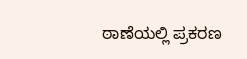ಠಾಣೆಯಲ್ಲಿ ಪ್ರಕರಣ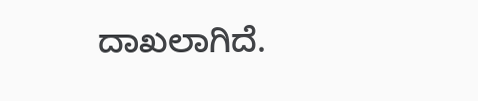ದಾಖಲಾಗಿದೆ.